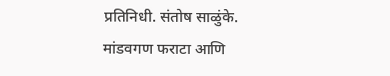प्रतिनिधी. संतोष साळुंके.
मांडवगण फराटा आणि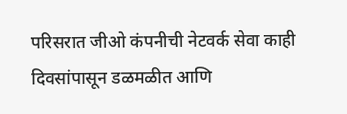परिसरात जीओ कंपनीची नेटवर्क सेवा काही दिवसांपासून डळमळीत आणि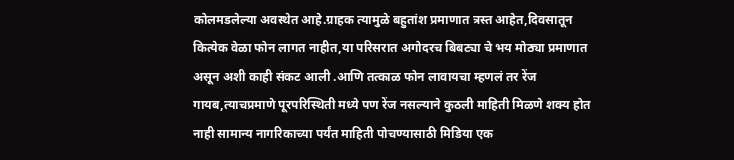कोलमडलेल्या अवस्थेत आहे.ग्राहक त्यामुळे बहुतांश प्रमाणात त्रस्त आहेत,दिवसातून कित्येक वेळा फोन लागत नाहीत,या परिसरात अगोदरच बिबट्या चे भय मोठ्या प्रमाणात असून अशी काही संकट आली .आणि तत्काळ फोन लावायचा म्हणलं तर रेंज गायब,त्याचप्रमाणे पूरपरिस्थिती मध्ये पण रेंज नसल्याने कुठली माहिती मिळणे शक्य होत नाही सामान्य नागरिकाच्या पर्यंत माहिती पोचण्यासाठी मिडिया एक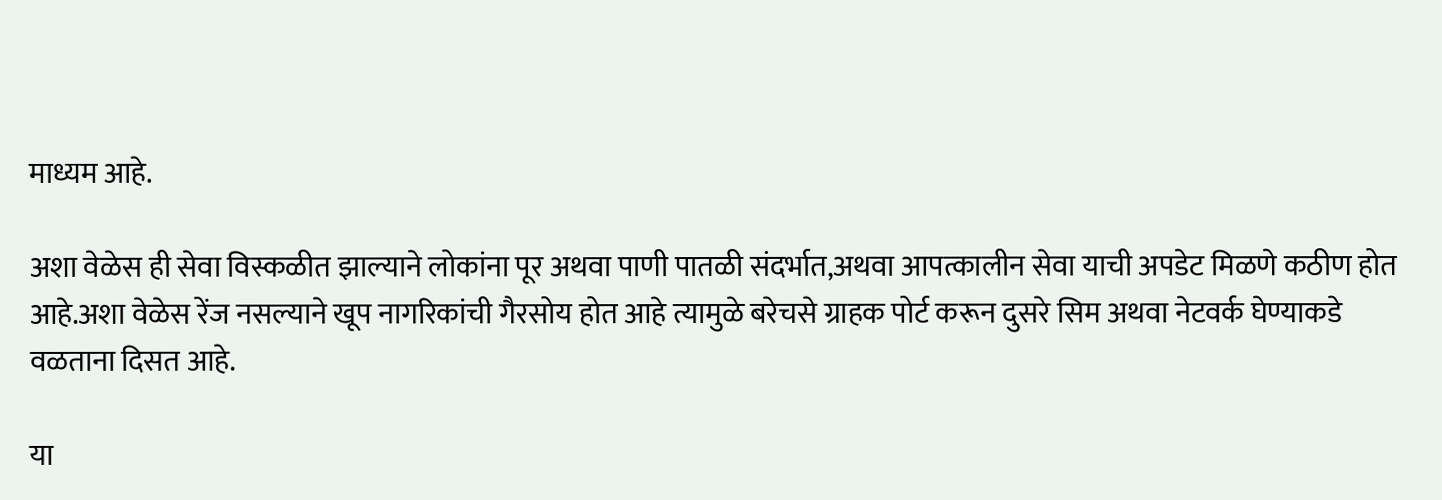माध्यम आहे.

अशा वेळेस ही सेवा विस्कळीत झाल्याने लोकांना पूर अथवा पाणी पातळी संदर्भात,अथवा आपत्कालीन सेवा याची अपडेट मिळणे कठीण होत आहे.अशा वेळेस रेंज नसल्याने खूप नागरिकांची गैरसोय होत आहे त्यामुळे बरेचसे ग्राहक पोर्ट करून दुसरे सिम अथवा नेटवर्क घेण्याकडे वळताना दिसत आहे.

या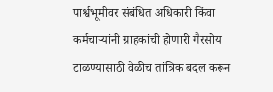पार्श्वभूमीवर संबंधित अधिकारी किंवा कर्मचाऱ्यांनी ग्राहकांची होणारी गैरसोय टाळण्यासाठी वेळीच तांत्रिक बदल करून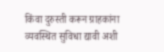किंवा दुरुस्ती करून ग्राहकांना व्यवस्थित सुविधा द्यावी अशी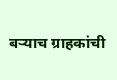बऱ्याच ग्राहकांची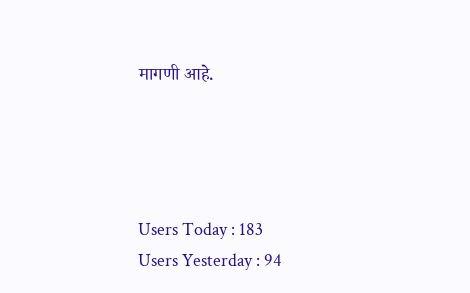मागणी आहे.




Users Today : 183
Users Yesterday : 94